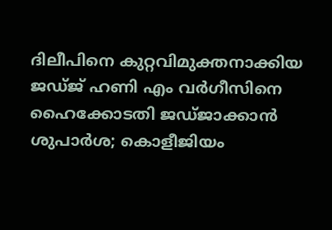ദിലീപിനെ കുറ്റവിമുക്തനാക്കിയ ജഡ്ജ് ഹണി എം വര്‍ഗീസിനെ ഹൈക്കോടതി ജഡ്ജാക്കാന്‍ ശുപാര്‍ശ; കൊളീജിയം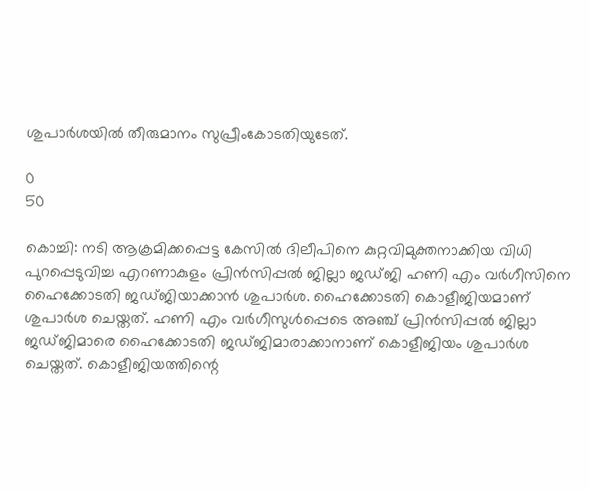ശുപാര്‍ശയില്‍ തീരുമാനം സുപ്രീംകോടതിയുടേത്.

0
50

കൊച്ചി: നടി ആക്രമിക്കപ്പെട്ട കേസില്‍ ദിലീപിനെ കുറ്റവിമുക്തനാക്കിയ വിധി പുറപ്പെടുവിച്ച എറണാകുളം പ്രിന്‍സിപ്പല്‍ ജില്ലാ ജഡ്ജി ഹണി എം വര്‍ഗീസിനെ ഹൈക്കോടതി ജഡ്ജിയാക്കാന്‍ ശുപാര്‍ശ. ഹൈക്കോടതി കൊളീജിയമാണ് ശുപാര്‍ശ ചെയ്തത്. ഹണി എം വര്‍ഗീസുള്‍പ്പെടെ അഞ്ച് പ്രിന്‍സിപ്പല്‍ ജില്ലാ ജഡ്ജിമാരെ ഹൈക്കോടതി ജഡ്ജിമാരാക്കാനാണ് കൊളീജിയം ശുപാര്‍ശ ചെയ്തത്. കൊളീജിയത്തിന്റെ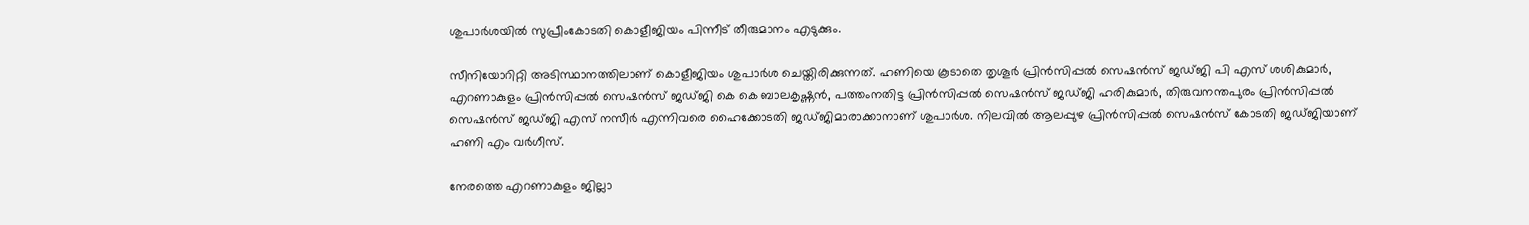ശുപാര്‍ശയില്‍ സുപ്രീംകോടതി കൊളീജിയം പിന്നീട് തീരുമാനം എടുക്കും.

സീനിയോറിറ്റി അടിസ്ഥാനത്തിലാണ് കൊളീജിയം ശുപാര്‍ശ ചെയ്തിരിക്കുന്നത്. ഹണിയെ കൂടാതെ തൃശൂര്‍ പ്രിന്‍സിപ്പല്‍ സെഷന്‍സ് ജഡ്ജി പി എസ് ശശികുമാര്‍, എറണാകുളം പ്രിന്‍സിപ്പല്‍ സെഷന്‍സ് ജഡ്ജി കെ കെ ബാലകൃഷ്ണന്‍, പത്തംനതിട്ട പ്രിന്‍സിപ്പല്‍ സെഷന്‍സ് ജഡ്ജി ഹരികുമാര്‍, തിരുവനന്തപുരം പ്രിന്‍സിപ്പല്‍ സെഷന്‍സ് ജഡ്ജി എസ് നസീര്‍ എന്നിവരെ ഹൈക്കോടതി ജഡ്ജിമാരാക്കാനാണ് ശുപാര്‍ശ. നിലവില്‍ ആലപ്പുഴ പ്രിന്‍സിപ്പല്‍ സെഷന്‍സ് കോടതി ജഡ്ജിയാണ് ഹണി എം വര്‍ഗീസ്.

നേരത്തെ എറണാകുളം ജില്ലാ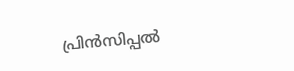പ്രിന്‍സിപ്പല്‍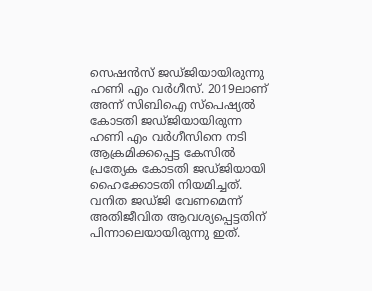സെഷന്‍സ് ജഡ്ജിയായിരുന്നു ഹണി എം വര്‍ഗീസ്. 2019ലാണ് അന്ന് സിബിഐ സ്‌പെഷ്യല്‍ കോടതി ജഡ്ജിയായിരുന്ന ഹണി എം വര്‍ഗീസിനെ നടി ആക്രമിക്കപ്പെട്ട കേസില്‍ പ്രത്യേക കോടതി ജഡ്ജിയായി ഹൈക്കോടതി നിയമിച്ചത്. വനിത ജഡ്ജി വേണമെന്ന് അതിജീവിത ആവശ്യപ്പെട്ടതിന് പിന്നാലെയായിരുന്നു ഇത്.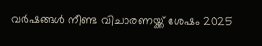വര്‍ഷങ്ങള്‍ നീണ്ട വിചാരണയ്ക്ക് ശേഷം 2025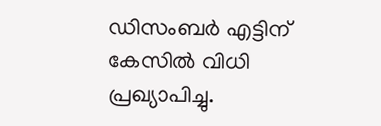ഡിസംബര്‍ എട്ടിന് കേസില്‍ വിധി പ്രഖ്യാപിച്ചു.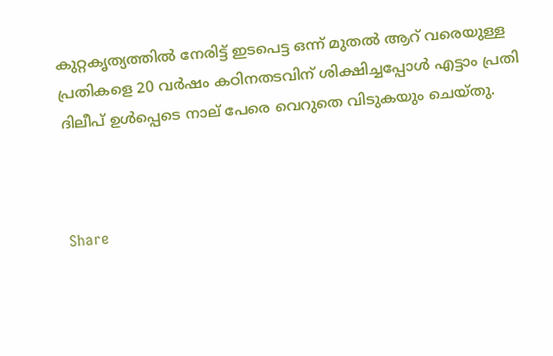കുറ്റകൃത്യത്തില്‍ നേരിട്ട് ഇടപെട്ട ഒന്ന് മുതല്‍ ആറ് വരെയുള്ള പ്രതികളെ 20 വര്‍ഷം കഠിനതടവിന് ശിക്ഷിച്ചപ്പോള്‍ എട്ടാം പ്രതി ദിലീപ് ഉള്‍പ്പെടെ നാല് പേരെ വെറുതെ വിടുകയും ചെയ്തു.



Share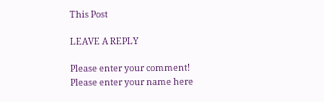This Post

LEAVE A REPLY

Please enter your comment!
Please enter your name here